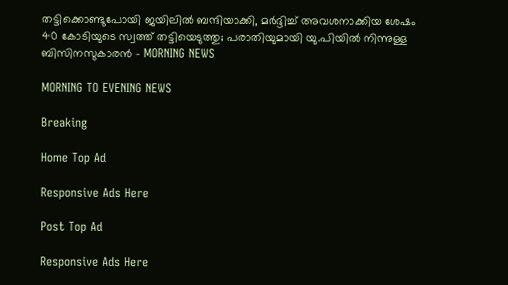തട്ടിക്കൊണ്ടുപോയി ജയിലില്‍ ബന്ദിയാക്കി, മര്‍ദ്ദിച്ച് അവശനാക്കിയ ശേഷം 40 കോടിയുടെ സ്വത്ത് തട്ടിയെടുത്തു; പരാതിയുമായി യു.പിയില്‍ നിന്നുള്ള ബിസിനസുകാരന്‍ - MORNING NEWS

MORNING TO EVENING NEWS

Breaking

Home Top Ad

Responsive Ads Here

Post Top Ad

Responsive Ads Here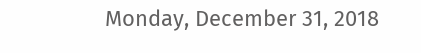Monday, December 31, 2018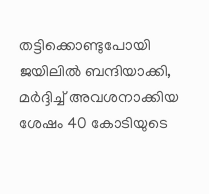തട്ടിക്കൊണ്ടുപോയി ജയിലില്‍ ബന്ദിയാക്കി, മര്‍ദ്ദിച്ച് അവശനാക്കിയ ശേഷം 40 കോടിയുടെ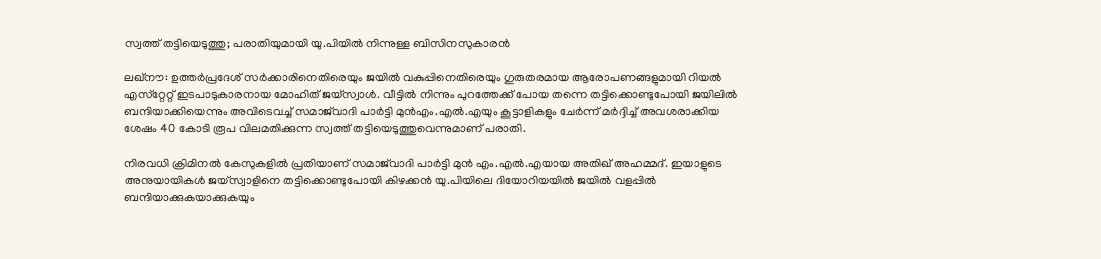സ്വത്ത് തട്ടിയെടുത്തു; പരാതിയുമായി യു.പിയില്‍ നിന്നുള്ള ബിസിനസുകാരന്‍

ലഖ്‌നൗ: ഉത്തര്‍പ്രദേശ് സര്‍ക്കാരിനെതിരെയും ജയില്‍ വകുപ്പിനെതിരെയും ഗുരുതരമായ ആരോപണങ്ങളുമായി റിയല്‍ എസ്‌റ്റേറ്റ് ഇടപാടുകാരനായ മോഹിത് ജയ്‌സ്വാള്‍. വീട്ടില്‍ നിന്നും പുറത്തേക്ക് പോയ തന്നെ തട്ടിക്കൊണ്ടുപോയി ജയിലില്‍ ബന്ദിയാക്കിയെന്നും അവിടെവച്ച് സമാജ്‌വാദി പാര്‍ട്ടി മുന്‍എം.എല്‍.എയും കൂട്ടാളികളും ചേര്‍ന്ന് മര്‍ദ്ദിച്ച് അവശരാക്കിയ ശേഷം 40 കോടി രൂപ വിലമതിക്കുന്ന സ്വത്ത് തട്ടിയെടുത്തുവെന്നുമാണ് പരാതി.

നിരവധി ക്രിമിനല്‍ കേസുകളില്‍ പ്രതിയാണ് സമാജ്‌വാദി പാര്‍ട്ടി മുന്‍ എം.എല്‍.എയായ അതിഖ് അഹമ്മദ്. ഇയാളുടെ അനുയായികള്‍ ജയ്‌സ്വാളിനെ തട്ടിക്കൊണ്ടുപോയി കിഴക്കന്‍ യു.പിയിലെ ദിയോറിയയില്‍ ജയില്‍ വളപ്പില്‍ ബന്ദിയാക്കുകയാക്കുകയും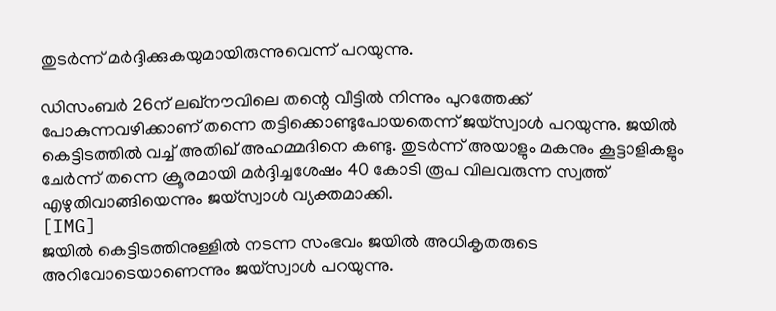തുടര്‍ന്ന് മര്‍ദ്ദിക്കുകയുമായിരുന്നുവെന്ന് പറയുന്നു.

ഡിസംബര്‍ 26ന് ലഖ്‌നൗവിലെ തന്റെ വീട്ടില്‍ നിന്നും പുറത്തേക്ക് പോകുന്നവഴിക്കാണ് തന്നെ തട്ടിക്കൊണ്ടുപോയതെന്ന് ജയ്‌സ്വാള്‍ പറയുന്നു. ജയില്‍ കെട്ടിടത്തില്‍ വച്ച് അതിഖ് അഹമ്മദിനെ കണ്ടു. തുടര്‍ന്ന് അയാളും മകനും കൂട്ടാളികളും ചേര്‍ന്ന് തന്നെ ക്രൂരമായി മര്‍ദ്ദിച്ചശേഷം 40 കോടി രൂപ വിലവരുന്ന സ്വത്ത് എഴുതിവാങ്ങിയെന്നും ജയ്‌സ്വാള്‍ വ്യക്തമാക്കി.
[IMG]
ജയില്‍ കെട്ടിടത്തിനുള്ളില്‍ നടന്ന സംഭവം ജയില്‍ അധികൃതരുടെ അറിവോടെയാണെന്നും ജയ്‌സ്വാള്‍ പറയുന്നു.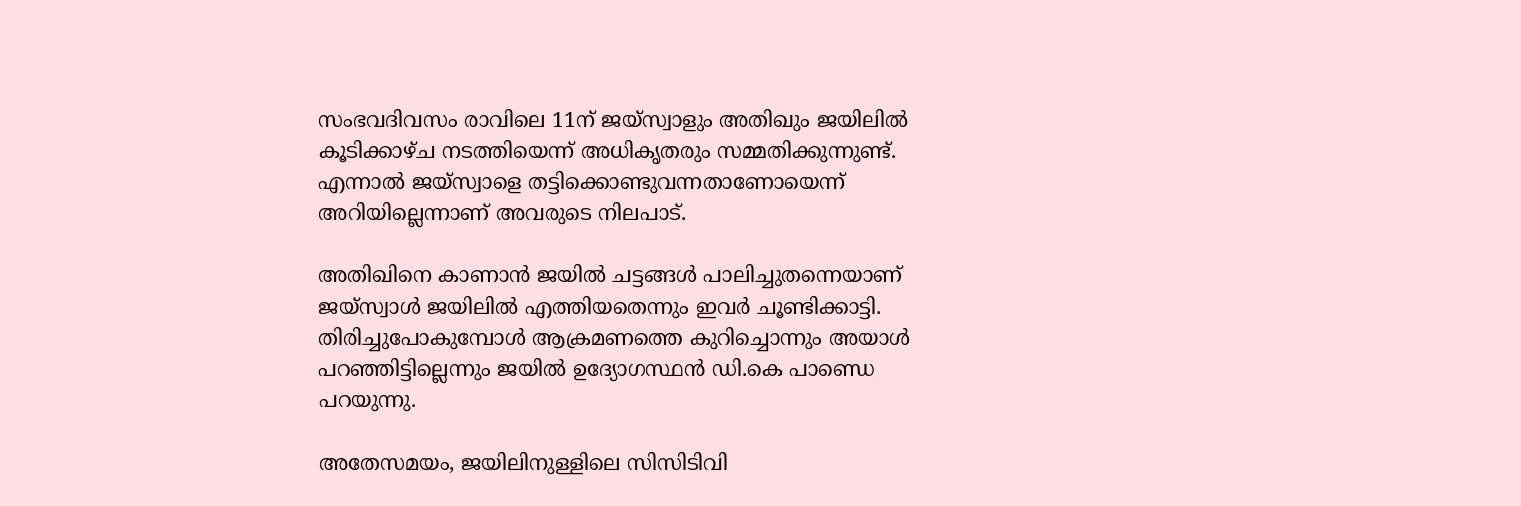സംഭവദിവസം രാവിലെ 11ന് ജയ്‌സ്വാളും അതിഖും ജയിലില്‍ കൂടിക്കാഴ്ച നടത്തിയെന്ന് അധികൃതരും സമ്മതിക്കുന്നുണ്ട്. എന്നാല്‍ ജയ്‌സ്വാളെ തട്ടിക്കൊണ്ടുവന്നതാണോയെന്ന് അറിയില്ലെന്നാണ് അവരുടെ നിലപാട്.

അതിഖിനെ കാണാന്‍ ജയില്‍ ചട്ടങ്ങള്‍ പാലിച്ചുതന്നെയാണ് ജയ്‌സ്വാള്‍ ജയിലില്‍ എത്തിയതെന്നും ഇവര്‍ ചൂണ്ടിക്കാട്ടി. തിരിച്ചുപോകുമ്പോള്‍ ആക്രമണത്തെ കുറിച്ചൊന്നും അയാള്‍ പറഞ്ഞിട്ടില്ലെന്നും ജയില്‍ ഉദ്യോഗസ്ഥന്‍ ഡി.കെ പാണ്ഡെ പറയുന്നു.

അതേസമയം, ജയിലിനുള്ളിലെ സിസിടിവി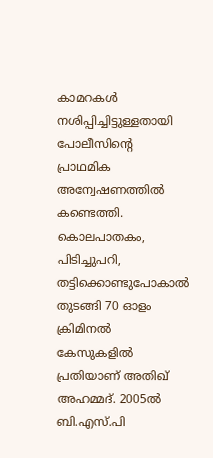കാമറകള്‍ നശിപ്പിച്ചിട്ടുള്ളതായി പോലീസിന്റെ പ്രാഥമിക അന്വേഷണത്തില്‍ കണ്ടെത്തി. കൊലപാതകം, പിടിച്ചുപറി, തട്ടിക്കൊണ്ടുപോകാല്‍ തുടങ്ങി 70 ഓളം ക്രിമിനല്‍ കേസുകളില്‍ പ്രതിയാണ് അതിഖ് അഹമ്മദ്. 2005ല്‍ ബി.എസ്.പി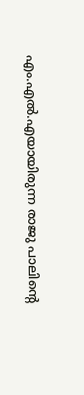എം.എല്‍.എയായിരുന്ന രാജു പാലിന്റെ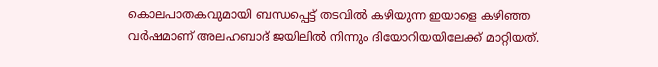കൊലപാതകവുമായി ബന്ധപ്പെട്ട് തടവില്‍ കഴിയുന്ന ഇയാളെ കഴിഞ്ഞ വര്‍ഷമാണ് അലഹബാദ് ജയിലില്‍ നിന്നും ദിയോറിയയിലേക്ക് മാറ്റിയത്.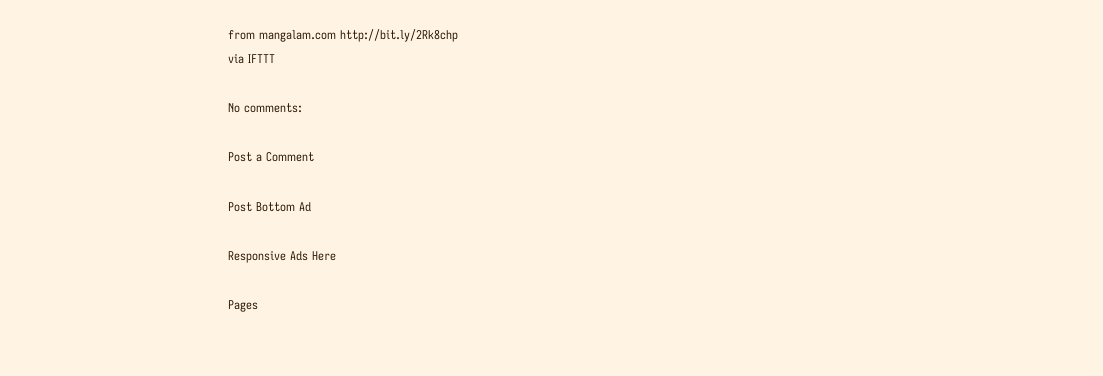from mangalam.com http://bit.ly/2Rk8chp
via IFTTT

No comments:

Post a Comment

Post Bottom Ad

Responsive Ads Here

Pages